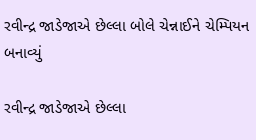રવીન્દ્ર જાડેજાએ છેલ્લા બોલે ચેન્નાઈને ચેમ્પિયન બનાવ્યું

રવીન્દ્ર જાડેજાએ છેલ્લા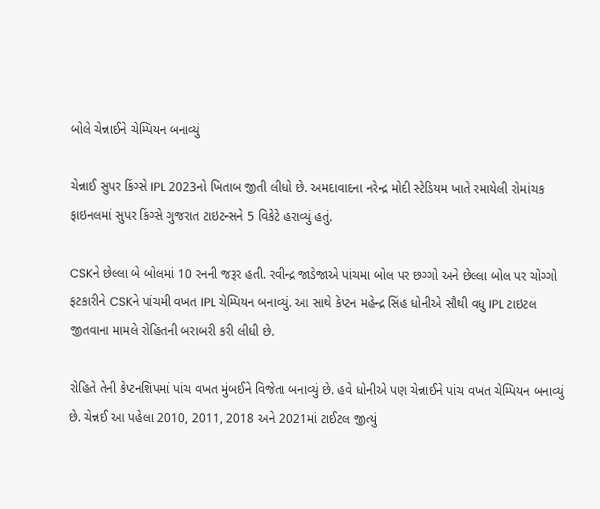બોલે ચેન્નાઈને ચેમ્પિયન બનાવ્યું

ચેન્નાઈ સુપર કિંગ્સે IPL 2023નો ખિતાબ જીતી લીધો છે. અમદાવાદના નરેન્દ્ર મોદી સ્ટેડિયમ ખાતે રમાયેલી રોમાંચક ફાઇનલમાં સુપર કિંગ્સે ગુજરાત ટાઇટન્સને 5 વિકેટે હરાવ્યું હતું.

CSKને છેલ્લા બે બોલમાં 10 રનની જરૂર હતી. રવીન્દ્ર જાડેજાએ પાંચમા બોલ પર છગ્ગો અને છેલ્લા બોલ પર ચોગ્ગો ફટકારીને CSKને પાંચમી વખત IPL ચેમ્પિયન બનાવ્યું. આ સાથે કેપ્ટન મહેન્દ્ર સિંહ ધોનીએ સૌથી વધુ IPL ટાઇટલ જીતવાના મામલે રોહિતની બરાબરી કરી લીધી છે.

રોહિતે તેની કેપ્ટનશિપમાં પાંચ વખત મુંબઈને વિજેતા બનાવ્યું છે. હવે ધોનીએ પણ ચેન્નાઈને પાંચ વખત ચેમ્પિયન બનાવ્યું છે. ચેન્નઈ આ પહેલા 2010, 2011, 2018 અને 2021માં ટાઈટલ જીત્યું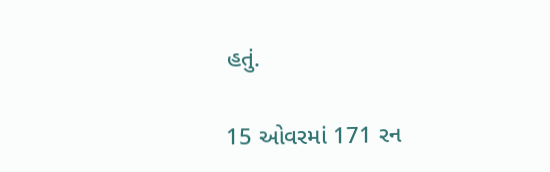હતું.

15 ઓવરમાં 171 રન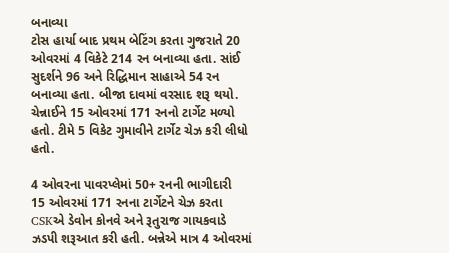બનાવ્યા
ટોસ હાર્યા બાદ પ્રથમ બેટિંગ કરતા ગુજરાતે 20 ઓવરમાં 4 વિકેટે 214 રન બનાવ્યા હતા. સાંઈ સુદર્શને 96 અને રિદ્ધિમાન સાહાએ 54 રન બનાવ્યા હતા. બીજા દાવમાં વરસાદ શરૂ થયો. ચેન્નાઈને 15 ઓવરમાં 171 રનનો ટાર્ગેટ મળ્યો હતો. ટીમે 5 વિકેટ ગુમાવીને ટાર્ગેટ ચેઝ કરી લીધો હતો.

4 ઓવરના પાવરપ્લેમાં 50+ રનની ભાગીદારી
15 ઓવરમાં 171 રનના ટાર્ગેટને ચેઝ કરતા CSKએ ડેવોન કોનવે અને રૂતુરાજ ગાયકવાડે ઝડપી શરૂઆત કરી હતી. બન્નેએ માત્ર 4 ઓવરમાં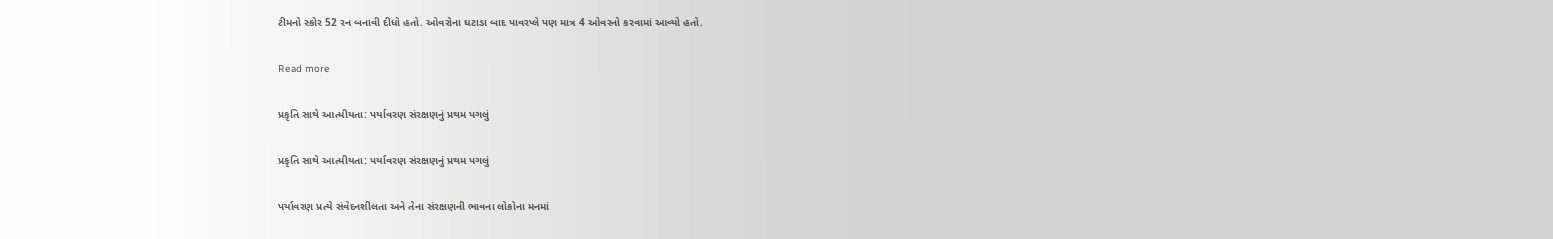ટીમનો સ્કોર 52 રન બનાવી દીધો હતો. ઓવરોના ઘટાડા બાદ પાવરપ્લે પણ માત્ર 4 ઓવરનો કરવામાં આવ્યો હતો.

Read more

પ્રકૃતિ સાથે આત્મીયતા: પર્યાવરણ સંરક્ષણનું પ્રથમ પગલું

પ્રકૃતિ સાથે આત્મીયતા: પર્યાવરણ સંરક્ષણનું પ્રથમ પગલું

પર્યાવરણ પ્રત્યે સંવેદનશીલતા અને તેના સંરક્ષણની ભાવના લોકોના મનમાં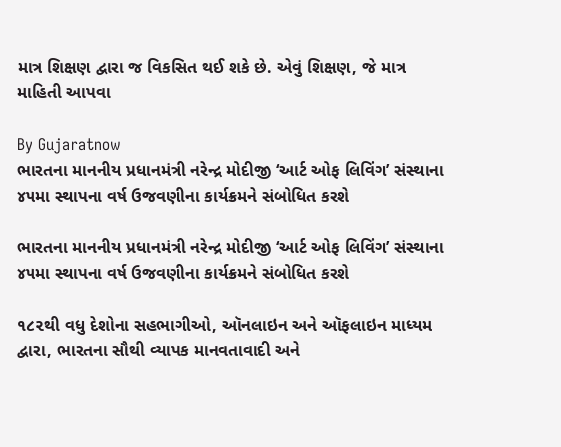માત્ર શિક્ષણ દ્વારા જ વિકસિત થઈ શકે છે. એવું શિક્ષણ, જે માત્ર માહિતી આપવા

By Gujaratnow
ભારતના માનનીય પ્રધાનમંત્રી નરેન્દ્ર મોદીજી ‘આર્ટ ઓફ લિવિંગ’ સંસ્થાના ૪૫મા સ્થાપના વર્ષ ઉજવણીના કાર્યક્રમને સંબોધિત કરશે

ભારતના માનનીય પ્રધાનમંત્રી નરેન્દ્ર મોદીજી ‘આર્ટ ઓફ લિવિંગ’ સંસ્થાના ૪૫મા સ્થાપના વર્ષ ઉજવણીના કાર્યક્રમને સંબોધિત કરશે

૧૮૨થી વધુ દેશોના સહભાગીઓ, ઑનલાઇન અને ઑફલાઇન માધ્યમ દ્વારા, ભારતના સૌથી વ્યાપક માનવતાવાદી અને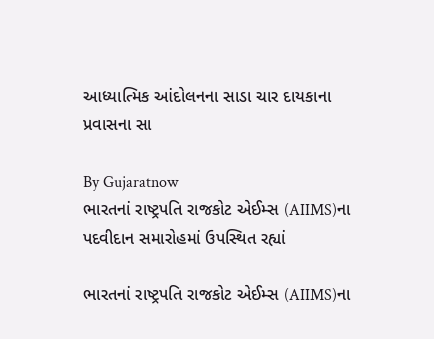આધ્યાત્મિક આંદોલનના સાડા ચાર દાયકાના પ્રવાસના સા

By Gujaratnow
ભારતનાં રાષ્ટ્રપતિ રાજકોટ એઈમ્સ (AIIMS)ના પદવીદાન સમારોહમાં ઉપસ્થિત રહ્યાં

ભારતનાં રાષ્ટ્રપતિ રાજકોટ એઈમ્સ (AIIMS)ના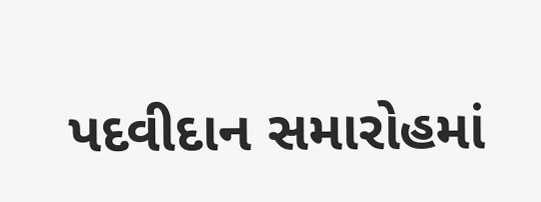પદવીદાન સમારોહમાં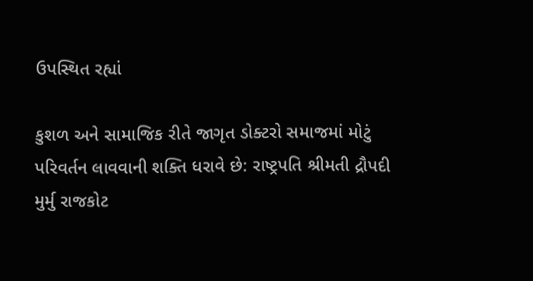ઉપસ્થિત રહ્યાં

કુશળ અને સામાજિક રીતે જાગૃત ડોક્ટરો સમાજમાં મોટું પરિવર્તન લાવવાની શક્તિ ધરાવે છે: રાષ્ટ્રપતિ શ્રીમતી દ્રૌપદી મુર્મુ રાજકોટ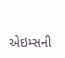એઇમ્સની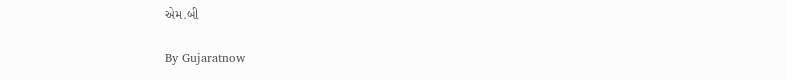એમ.બી

By Gujaratnow